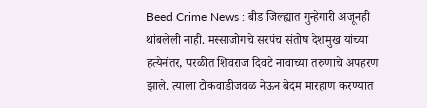Beed Crime News : बीड जिल्ह्यात गुन्हेगारी अजूनही थांबलेली नाही. मस्साजोगचे सरपंच संतोष देशमुख यांच्या हत्येनंतर, परळीत शिवराज दिवटे नावाच्या तरुणाचे अपहरण झाले. त्याला टोकवाडीजवळ नेऊन बेदम मारहाण करण्यात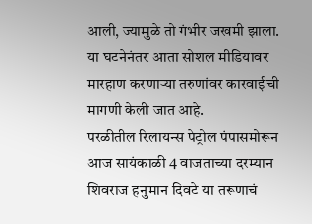आली, ज्यामुळे तो गंभीर जखमी झाला. या घटनेनंतर आता सोशल मीडियावर मारहाण करणाऱ्या तरुणांवर कारवाईची मागणी केली जात आहे.
परळीतील रिलायन्स पेट्रोल पंपासमोरून आज सायंकाळी 4 वाजताच्या दरम्यान शिवराज हनुमान दिवटे या तरूणाचं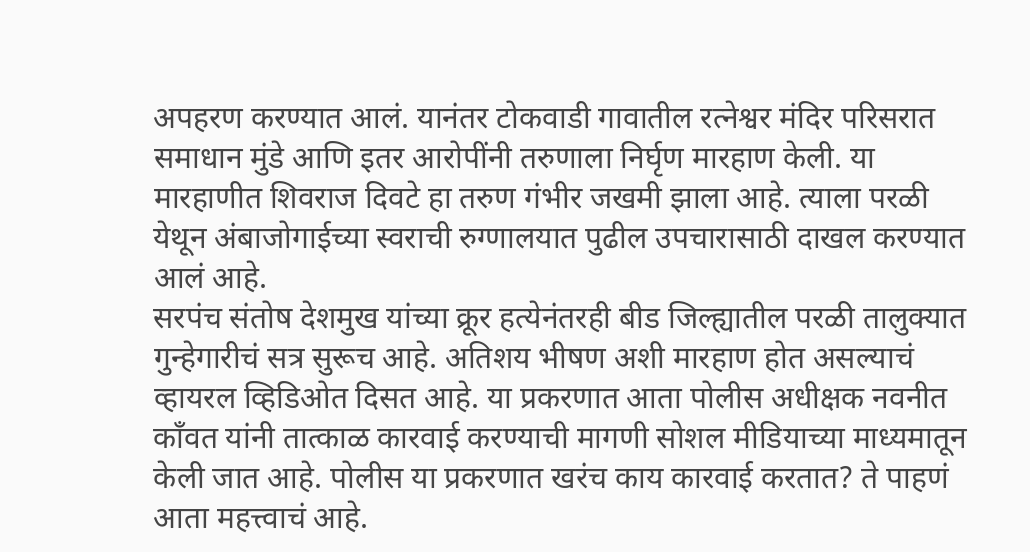अपहरण करण्यात आलं. यानंतर टोकवाडी गावातील रत्नेश्वर मंदिर परिसरात समाधान मुंडे आणि इतर आरोपींनी तरुणाला निर्घृण मारहाण केली. या मारहाणीत शिवराज दिवटे हा तरुण गंभीर जखमी झाला आहे. त्याला परळी येथून अंबाजोगाईच्या स्वराची रुग्णालयात पुढील उपचारासाठी दाखल करण्यात आलं आहे.
सरपंच संतोष देशमुख यांच्या क्रूर हत्येनंतरही बीड जिल्ह्यातील परळी तालुक्यात गुन्हेगारीचं सत्र सुरूच आहे. अतिशय भीषण अशी मारहाण होत असल्याचं व्हायरल व्हिडिओत दिसत आहे. या प्रकरणात आता पोलीस अधीक्षक नवनीत काँवत यांनी तात्काळ कारवाई करण्याची मागणी सोशल मीडियाच्या माध्यमातून केली जात आहे. पोलीस या प्रकरणात खरंच काय कारवाई करतात? ते पाहणं आता महत्त्वाचं आहे.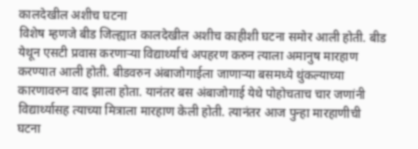कालदेखील अशीच घटना
विशेष म्हणजे बीड जिल्ह्यात कालदेखील अशीच काहीशी घटना समोर आली होती. बीड येथून एसटी प्रवास करणाऱ्या विद्यार्थ्याचं अपहरण करुन त्याला अमानुष मारहाण करण्यात आली होती. बीडवरुन अंबाजोगाईला जाणाऱ्या बसमध्ये थुंकल्याच्या कारणावरुन वाद झाला होता. यानंतर बस अंबाजोगाई येथे पोहोचताच चार जणांनी विद्यार्थ्यासह त्याच्या मित्राला मारहाण केली होती. त्यानंतर आज पुन्हा मारहाणीची घटना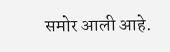समोर आली आहे.